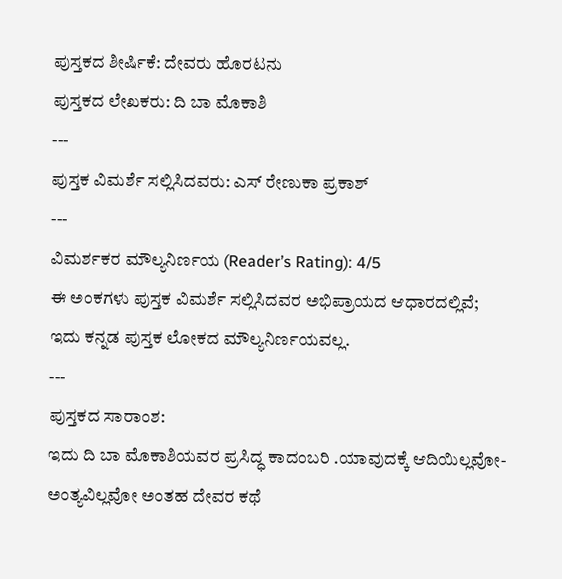ಪುಸ್ತಕದ ಶೀರ್ಷಿಕೆ: ದೇವರು ಹೊರಟನು
ಪುಸ್ತಕದ ಲೇಖಕರು: ದಿ ಬಾ ಮೊಕಾಶಿ
---
ಪುಸ್ತಕ ವಿಮರ್ಶೆ ಸಲ್ಲಿಸಿದವರು: ಎಸ್ ರೇಣುಕಾ ಪ್ರಕಾಶ್
---
ವಿಮರ್ಶಕರ ಮೌಲ್ಯನಿರ್ಣಯ (Reader’s Rating): 4/5
ಈ ಅಂಕಗಳು ಪುಸ್ತಕ ವಿಮರ್ಶೆ ಸಲ್ಲಿಸಿದವರ ಅಭಿಪ್ರಾಯದ ಆಧಾರದಲ್ಲಿವೆ; ಇದು ಕನ್ನಡ ಪುಸ್ತಕ ಲೋಕದ ಮೌಲ್ಯನಿರ್ಣಯವಲ್ಲ.
---
ಪುಸ್ತಕದ ಸಾರಾಂಶ:
ಇದು ದಿ ಬಾ ಮೊಕಾಶಿಯವರ ಪ್ರಸಿದ್ಧ ಕಾದಂಬರಿ .ಯಾವುದಕ್ಕೆ ಆದಿಯಿಲ್ಲವೋ-ಅಂತ್ಯವಿಲ್ಲವೋ ಅಂತಹ ದೇವರ ಕಥೆ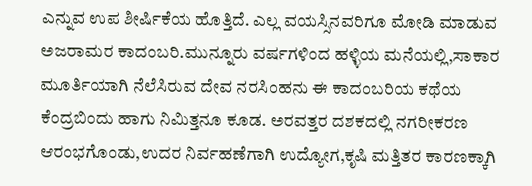ಎನ್ನುವ ಉಪ ಶೀರ್ಷಿಕೆಯ ಹೊತ್ತಿದೆ. ಎಲ್ಲ ವಯಸ್ಸಿನವರಿಗೂ ಮೋಡಿ ಮಾಡುವ ಅಜರಾಮರ ಕಾದಂಬರಿ.ಮುನ್ನೂರು ವರ್ಷಗಳಿಂದ ಹಳ್ಳಿಯ ಮನೆಯಲ್ಲಿ,ಸಾಕಾರ ಮೂರ್ತಿಯಾಗಿ ನೆಲೆಸಿರುವ ದೇವ ನರಸಿಂಹನು ಈ ಕಾದಂಬರಿಯ ಕಥೆಯ ಕೆಂದ್ರಬಿಂದು ಹಾಗು ನಿಮಿತ್ತನೂ ಕೂಡ. ಅರವತ್ತರ ದಶಕದಲ್ಲಿ ನಗರೀಕರಣ ಆರಂಭಗೊಂಡು,ಉದರ ನಿರ್ವಹಣೆಗಾಗಿ ಉದ್ಯೋಗ,ಕೃಷಿ ಮತ್ತಿತರ ಕಾರಣಕ್ಕಾಗಿ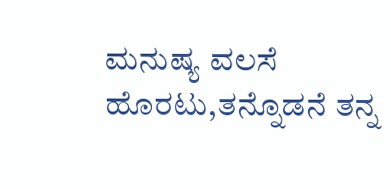ಮನುಷ್ಯ ವಲಸೆ ಹೊರಟು,ತನ್ನೊಡನೆ ತನ್ನ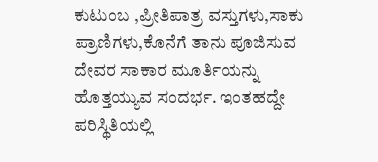ಕುಟುಂಬ ,ಪ್ರೀತಿಪಾತ್ರ ವಸ್ತುಗಳು,ಸಾಕು ಪ್ರಾಣಿಗಳು,ಕೊನೆಗೆ ತಾನು ಪೂಜಿಸುವ ದೇವರ ಸಾಕಾರ ಮೂರ್ತಿಯನ್ನು ಹೊತ್ತಯ್ಯುವ ಸಂದರ್ಭ. ಇಂತಹದ್ದೇ ಪರಿಸ್ಥಿತಿಯಲ್ಲಿ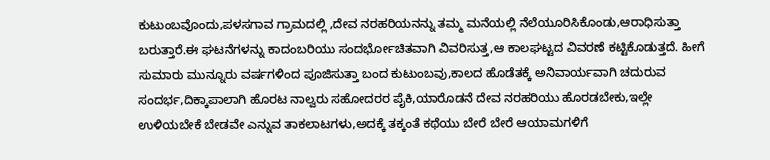ಕುಟುಂಬವೊಂದು,ಪಳಸಗಾವ ಗ್ರಾಮದಲ್ಲಿ ,ದೇವ ನರಹರಿಯನನ್ನು ತಮ್ಮ ಮನೆಯಲ್ಲಿ ನೆಲೆಯೂರಿಸಿಕೊಂಡು,ಆರಾಧಿಸುತ್ತಾ ಬರುತ್ತಾರೆ.ಈ ಘಟನೆಗಳನ್ನು ಕಾದಂಬರಿಯು ಸಂದರ್ಭೋಚಿತವಾಗಿ ವಿವರಿಸುತ್ತ,ಆ ಕಾಲಘಟ್ಟದ ವಿವರಣೆ ಕಟ್ಟಿಕೊಡುತ್ತದೆ. ಹೀಗೆ ಸುಮಾರು ಮುನ್ನೂರು ವರ್ಷಗಳಿಂದ ಪೂಜಿಸುತ್ತಾ ಬಂದ ಕುಟುಂಬವು,ಕಾಲದ ಹೊಡೆತಕ್ಕೆ ಅನಿವಾರ್ಯವಾಗಿ ಚದುರುವ ಸಂದರ್ಭ,ದಿಕ್ಕಾಪಾಲಾಗಿ ಹೊರಟ ನಾಲ್ವರು ಸಹೋದರರ ಪೈಕಿ,ಯಾರೊಡನೆ ದೇವ ನರಹರಿಯು ಹೊರಡಬೇಕು,ಇಲ್ಲೇ ಉಳಿಯಬೇಕೆ ಬೇಡವೇ ಎನ್ನುವ ತಾಕಲಾಟಗಳು,ಅದಕ್ಕೆ ತಕ್ಕಂತೆ ಕಥೆಯು ಬೇರೆ ಬೇರೆ ಆಯಾಮಗಳಿಗೆ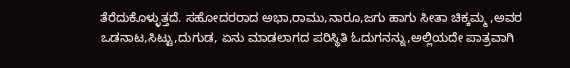ತೆರೆದುಕೊಳ್ಳುತ್ತದೆ. ಸಹೋದರರಾದ ಅಭಾ,ರಾಮು,ನಾರೂ,ಜಗು ಹಾಗು ಸೀತಾ ಚಿಕ್ಕಮ್ಮ ,ಅವರ ಒಡನಾಟ,ಸಿಟ್ಟು,ದುಗುಡ, ಏನು ಮಾಡಲಾಗದ ಪರಿಸ್ಥಿತಿ ಓದುಗನನ್ನು,ಅಲ್ಲಿಯದೇ ಪಾತ್ರವಾಗಿ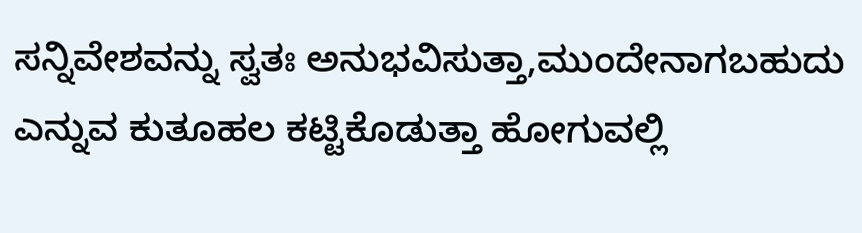ಸನ್ನಿವೇಶವನ್ನು ಸ್ವತಃ ಅನುಭವಿಸುತ್ತಾ,ಮುಂದೇನಾಗಬಹುದು ಎನ್ನುವ ಕುತೂಹಲ ಕಟ್ಟಿಕೊಡುತ್ತಾ ಹೋಗುವಲ್ಲಿ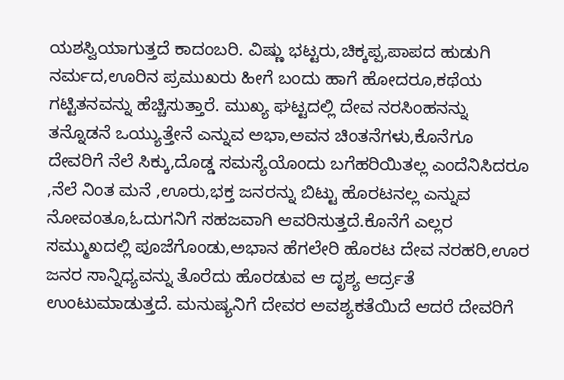ಯಶಸ್ವಿಯಾಗುತ್ತದೆ ಕಾದಂಬರಿ. ವಿಷ್ಣು ಭಟ್ಟರು,ಚಿಕ್ಕಪ್ಪ,ಪಾಪದ ಹುಡುಗಿ ನರ್ಮದ,ಊರಿನ ಪ್ರಮುಖರು ಹೀಗೆ ಬಂದು ಹಾಗೆ ಹೋದರೂ,ಕಥೆಯ ಗಟ್ಟಿತನವನ್ನು ಹೆಚ್ಚಿಸುತ್ತಾರೆ. ಮುಖ್ಯ ಘಟ್ಟದಲ್ಲಿ ದೇವ ನರಸಿಂಹನನ್ನು ತನ್ನೊಡನೆ ಒಯ್ಯುತ್ತೇನೆ ಎನ್ನುವ ಅಭಾ,ಅವನ ಚಿಂತನೆಗಳು,ಕೊನೆಗೂ ದೇವರಿಗೆ ನೆಲೆ ಸಿಕ್ಕು,ದೊಡ್ಡ ಸಮಸ್ಯೆಯೊಂದು ಬಗೆಹರಿಯಿತಲ್ಲ ಎಂದೆನಿಸಿದರೂ ,ನೆಲೆ ನಿಂತ ಮನೆ ,ಊರು,ಭಕ್ತ ಜನರನ್ನು ಬಿಟ್ಟು ಹೊರಟನಲ್ಲ ಎನ್ನುವ ನೋವಂತೂ,ಓದುಗನಿಗೆ ಸಹಜವಾಗಿ ಆವರಿಸುತ್ತದೆ.ಕೊನೆಗೆ ಎಲ್ಲರ ಸಮ್ಮುಖದಲ್ಲಿ ಪೂಜೆಗೊಂಡು,ಅಭಾನ ಹೆಗಲೇರಿ ಹೊರಟ ದೇವ ನರಹರಿ,ಊರ ಜನರ ಸಾನ್ನಿಧ್ಯವನ್ನು ತೊರೆದು ಹೊರಡುವ ಆ ದೃಶ್ಯ ಆರ್ದ್ರತೆ ಉಂಟುಮಾಡುತ್ತದೆ. ಮನುಷ್ಯನಿಗೆ ದೇವರ ಅವಶ್ಯಕತೆಯಿದೆ ಆದರೆ ದೇವರಿಗೆ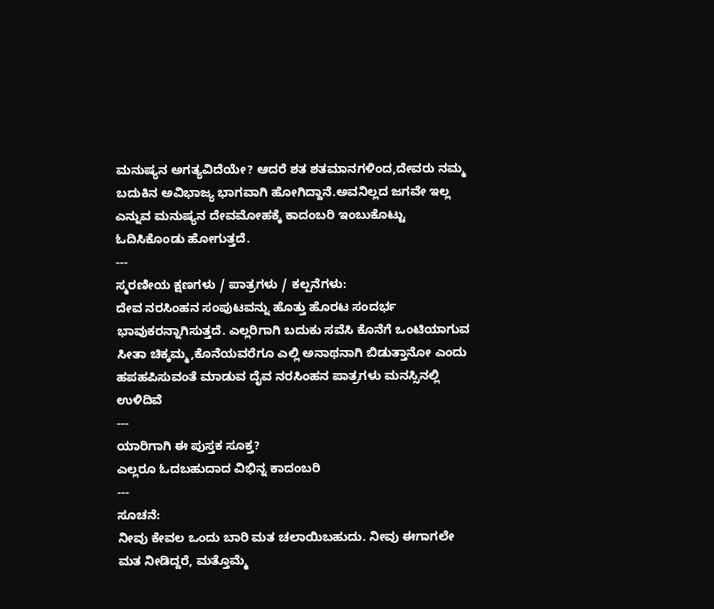ಮನುಷ್ಯನ ಅಗತ್ಯವಿದೆಯೇ? ಆದರೆ ಶತ ಶತಮಾನಗಳಿಂದ,ದೇವರು ನಮ್ಮ ಬದುಕಿನ ಅವಿಭಾಜ್ಯ ಭಾಗವಾಗಿ ಹೋಗಿದ್ದಾನೆ.ಅವನಿಲ್ಲದ ಜಗವೇ ಇಲ್ಲ ಎನ್ನುವ ಮನುಷ್ಯನ ದೇವಮೋಹಕ್ಕೆ ಕಾದಂಬರಿ ಇಂಬುಕೊಟ್ಟು ಓದಿಸಿಕೊಂಡು ಹೋಗುತ್ತದೆ.
---
ಸ್ಮರಣೀಯ ಕ್ಷಣಗಳು / ಪಾತ್ರಗಳು / ಕಲ್ಪನೆಗಳು:
ದೇವ ನರಸಿಂಹನ ಸಂಪುಟವನ್ನು ಹೊತ್ತು ಹೊರಟ ಸಂದರ್ಭ ಭಾವುಕರನ್ನಾಗಿಸುತ್ತದೆ. ಎಲ್ಲರಿಗಾಗಿ ಬದುಕು ಸವೆಸಿ ಕೊನೆಗೆ ಒಂಟಿಯಾಗುವ ಸೀತಾ ಚಿಕ್ಕಮ್ಮ,ಕೊನೆಯವರೆಗೂ ಎಲ್ಲಿ ಅನಾಥನಾಗಿ ಬಿಡುತ್ತಾನೋ ಎಂದು ಹಪಹಪಿಸುವಂತೆ ಮಾಡುವ ದೈವ ನರಸಿಂಹನ ಪಾತ್ರಗಳು ಮನಸ್ಸಿನಲ್ಲಿ ಉಳಿದಿವೆ
---
ಯಾರಿಗಾಗಿ ಈ ಪುಸ್ತಕ ಸೂಕ್ತ?
ಎಲ್ಲರೂ ಓದಬಹುದಾದ ವಿಭಿನ್ನ ಕಾದಂಬರಿ
---
ಸೂಚನೆ:
ನೀವು ಕೇವಲ ಒಂದು ಬಾರಿ ಮತ ಚಲಾಯಿಬಹುದು. ನೀವು ಈಗಾಗಲೇ ಮತ ನೀಡಿದ್ದರೆ, ಮತ್ತೊಮ್ಮೆ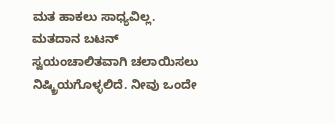ಮತ ಹಾಕಲು ಸಾಧ್ಯವಿಲ್ಲ. ಮತದಾನ ಬಟನ್ ಸ್ವಯಂಚಾಲಿತವಾಗಿ ಚಲಾಯಿಸಲು ನಿಷ್ಕ್ರಿಯಗೊಳ್ಳಲಿದೆ. ನೀವು ಒಂದೇ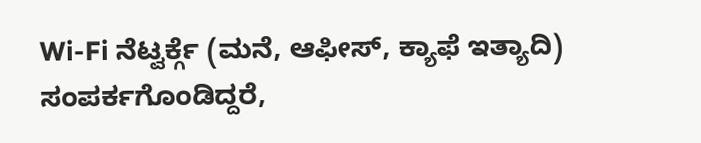Wi-Fi ನೆಟ್ವರ್ಕ್ಗೆ (ಮನೆ, ಆಫೀಸ್, ಕ್ಯಾಫೆ ಇತ್ಯಾದಿ) ಸಂಪರ್ಕಗೊಂಡಿದ್ದರೆ,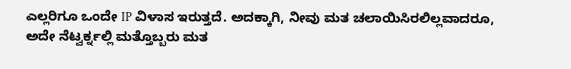ಎಲ್ಲರಿಗೂ ಒಂದೇ IP ವಿಳಾಸ ಇರುತ್ತದೆ. ಅದಕ್ಕಾಗಿ, ನೀವು ಮತ ಚಲಾಯಿಸಿರಲಿಲ್ಲವಾದರೂ, ಅದೇ ನೆಟ್ವರ್ಕ್ನಲ್ಲಿ ಮತ್ತೊಬ್ಬರು ಮತ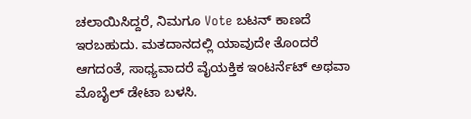ಚಲಾಯಿಸಿದ್ದರೆ, ನಿಮಗೂ Vote ಬಟನ್ ಕಾಣದೆ ಇರಬಹುದು. ಮತದಾನದಲ್ಲಿ ಯಾವುದೇ ತೊಂದರೆ ಆಗದಂತೆ, ಸಾಧ್ಯವಾದರೆ ವೈಯಕ್ತಿಕ ಇಂಟರ್ನೆಟ್ ಅಥವಾ ಮೊಬೈಲ್ ಡೇಟಾ ಬಳಸಿ.